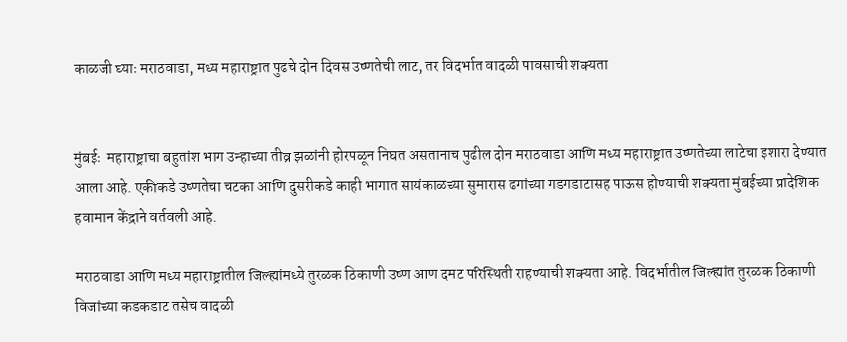काळजी घ्याः मराठवाडा, मध्य महाराष्ट्रात पुढचे दोन दिवस उष्णतेची लाट, तर विदर्भात वादळी पावसाची शक्यता


मुंबईः  महाराष्ट्राचा बहुतांश भाग उन्हाच्या तीव्र झळांनी होरपळून निघत असतानाच पुढील दोन मराठवाडा आणि मध्य महाराष्ट्रात उष्णतेच्या लाटेचा इशारा देण्यात आला आहे. एकीकडे उष्णतेचा चटका आणि दुसरीकडे काही भागात सायंकाळच्या सुमारास ढगांच्या गडगडाटासह पाऊस होण्याची शक्यता मुंबईच्या प्रादेशिक हवामान केंद्राने वर्तवली आहे.

मराठवाडा आणि मध्य महाराष्ट्रातील जिल्ह्यांमध्ये तुरळक ठिकाणी उष्ण आण दमट परिस्थिती राहण्याची शक्यता आहे. विदर्भातील जिल्ह्यांत तुरळक ठिकाणी विजांच्या कडकडाट तसेच वादळी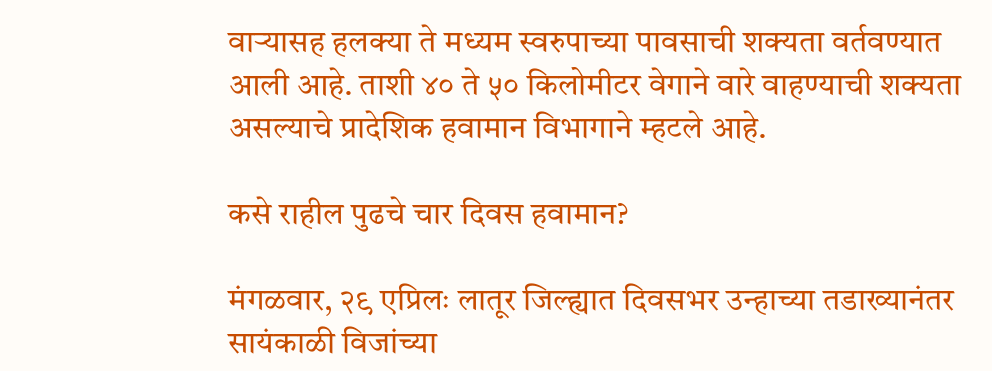वाऱ्यासह हलक्या ते मध्यम स्वरुपाच्या पावसाची शक्यता वर्तवण्यात आली आहे. ताशी ४० ते ५० किलोमीटर वेगाने वारे वाहण्याची शक्यता असल्याचे प्रादेशिक हवामान विभागाने म्हटले आहे.

कसे राहील पुढचे चार दिवस हवामान?

मंगळवार, २९ एप्रिलः लातूर जिल्ह्यात दिवसभर उन्हाच्या तडाख्यानंतर सायंकाळी विजांच्या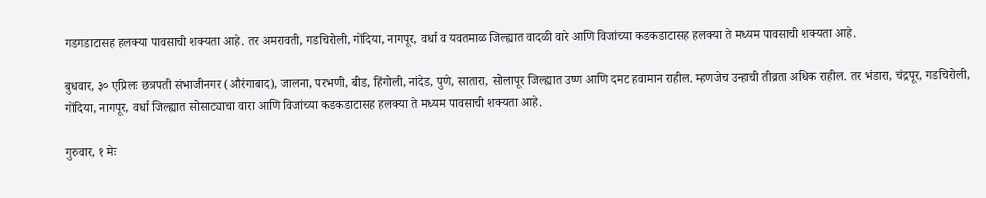गडगडाटासह हलक्या पावसाची शक्यता आहे. तर अमरावती, गडचिरोली, गोंदिया, नागपूर, वर्धा व यवतमाळ जिल्ह्यात वादळी वारे आणि विजांच्या कडकडाटासह हलक्या ते मध्यम पावसाची शक्यता आहे.

बुधवार, ३० एप्रिलः छत्रपती संभाजीनगर (औरंगाबाद), जालना, परभणी, बीड, हिंगोली, नांदेड, पुणे, सातारा, सोलापूर जिल्ह्यात उष्ण आणि दमट हवामान राहील. म्हणजेच उन्हाची तीव्रता अधिक राहील. तर भंडारा, चंद्रपूर, गडचिरोली, गोंदिया, नागपूर, वर्धा जिल्ह्यात सोसाट्याचा वारा आणि विजांच्या कडकडाटासह हलक्या ते मध्यम पावसाची शक्यता आहे.

गुरुवार, १ मेः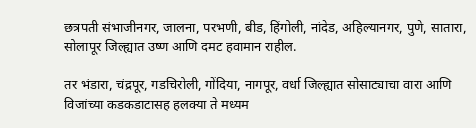छत्रपती संभाजीनगर, जालना, परभणी, बीड, हिंगोली, नांदेड, अहिल्यानगर, पुणे, सातारा, सोलापूर जिल्ह्यात उष्ण आणि दमट हवामान राहील.

तर भंडारा, चंद्रपूर, गडचिरोली, गोंदिया, नागपूर, वर्धा जिल्ह्यात सोसाट्याचा वारा आणि विजांच्या कडकडाटासह हलक्या ते मध्यम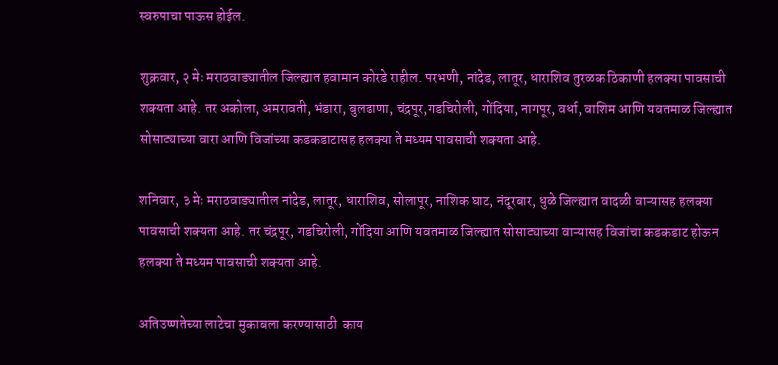स्वरुपाचा पाऊस होईल.

शुक्रवार, २ मेः मराठवाड्यातील जिल्ह्यात हवामान कोरडे राहील. परभणी, नांदेड, लातूर, धाराशिव तुरळक ठिकाणी हलक्या पावसाची शक्यता आहे. तर अकोला, अमरावती, भंडारा, बुलढाणा, चंद्रपूर,गडचिरोली, गोंदिया, नागपूर, वर्धा, वाशिम आणि यवतमाळ जिल्ह्यात सोसाट्याच्या वारा आणि विजांच्या कडकडाटासह हलक्या ते मध्यम पावसाची शक्यता आहे.

शनिवार, ३ मेः मराठवाड्यातील नांदेड, लातूर, धाराशिव, सोलापूर, नाशिक घाट, नंदूरबार, धुळे जिल्ह्यात वादळी वाऱ्यासह हलक्या पावसाची शक्यता आहे. तर चंद्रपूर, गडचिरोली, गोंदिया आणि यवतमाळ जिल्ह्यात सोसाट्याच्या वाऱ्यासह विजांचा कडकडाट होऊन हलक्या ते मध्यम पावसाची शक्यता आहे.

अतिउष्णतेच्या लाटेचा मुकाबला करण्यासाठी  काय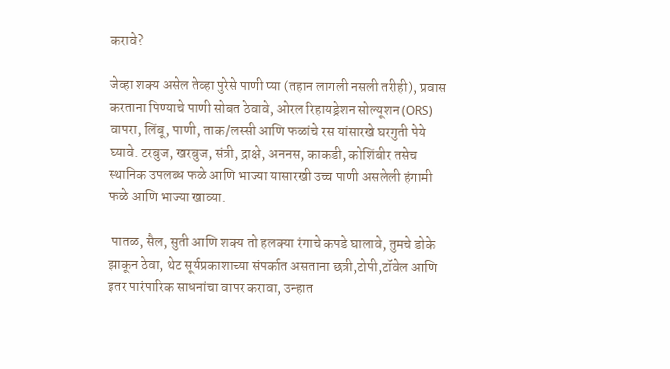करावे?

जेव्हा शक्य असेल तेव्हा पुरेसे पाणी प्या (तहान लागली नसली तरीही), प्रवास करताना पिण्याचे पाणी सोबत ठेवावे, ओरल रिहायड्रेशन सोल्यूशन (ORS) वापरा, लिंबू, पाणी, ताक/लस्सी आणि फळांचे रस यांसारखे घरगुती पेये घ्यावे. टरबुज, खरबुज, संत्री, द्राक्षे, अननस, काकडी, कोशिंबीर तसेच स्थानिक उपलब्ध फळे आणि भाज्या यासारखी उच्च पाणी असलेली हंगामी फळे आणि भाज्या खाव्या.

 पातळ, सैल, सुती आणि शक्य तो हलक्या रंगाचे कपडे घालावे, तुमचे डोके झाकून ठेवा, थेट सूर्यप्रकाशाच्या संपर्कात असताना छत्री,टोपी,टॉवेल आणि इतर पारंपारिक साधनांचा वापर करावा, उन्हात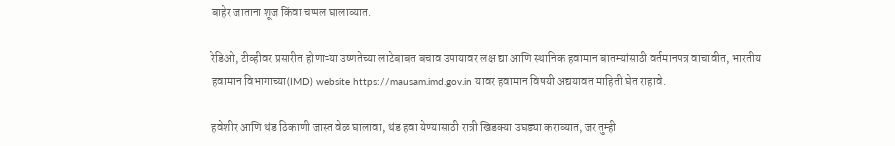बाहेर जाताना शूज किंवा चप्पल घालाव्यात.

रेडिओ, टीव्हीवर प्रसारीत होणाऱ्या उष्णतेच्या लाटेबाबत बचाव उपायावर लक्ष द्या आणि स्थानिक हवामान बातम्यांसाठी वर्तमानपत्र वाचावीत, भारतीय हवामान विभागाच्या(IMD) website https://mausam.imd.gov.in यावर हवामान विषयी अद्ययावत माहिती घेत राहावे.

हवेशीर आणि थंड ठिकाणी जास्त वेळ घालावा, थंड हवा येण्यासाठी रात्री खिडक्या उघड्या कराव्यात, जर तुम्ही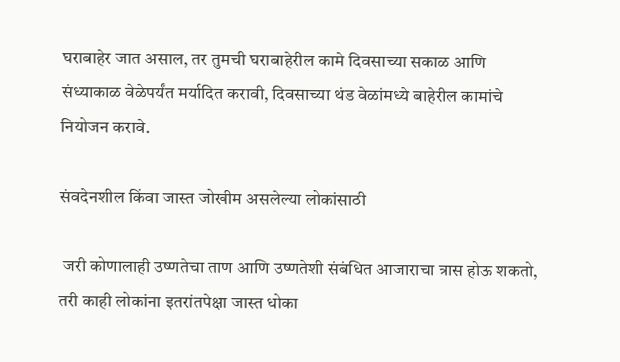घराबाहेर जात असाल, तर तुमची घराबाहेरील कामे दिवसाच्या सकाळ आणि संध्याकाळ वेळेपर्यंत मर्यादित करावी, दिवसाच्या थंड वेळांमध्ये बाहेरील कामांचे नियोजन करावे.

संवदेनशील किंवा जास्त जोखीम असलेल्या लोकांसाठी

 जरी कोणालाही उष्णतेचा ताण आणि उष्णतेशी संबंधित आजाराचा त्रास होऊ शकतो, तरी काही लोकांना इतरांतपेक्षा जास्त धोका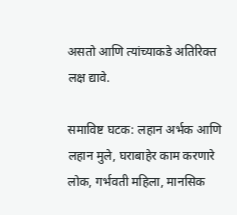असतो आणि त्यांच्याकडे अतिरिक्त लक्ष द्यावे.

समाविष्ट घटक: लहान अर्भक आणि लहान मुले, घराबाहेर काम करणारे लोक, गर्भवती महिला, मानसिक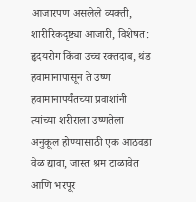आजारपण असलेले व्यक्ती, शारीरिकदृष्ट्या आजारी, विशेषत: हृदयरोग किंवा उच्च रक्तदाब, थंड हवामानापासून ते उष्ण हवामानापर्यंतच्या प्रवाशांनी त्यांच्या शरीराला उष्णतेला अनुकूल होण्यासाठी एक आठवडा वेळ द्यावा, जास्त श्रम टाळावेत आणि भरपूर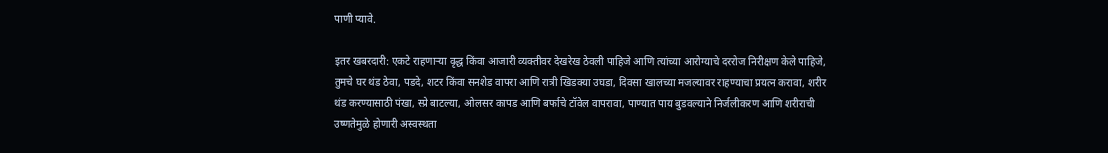पाणी प्यावे.

इतर खबरदारी: एकटे राहणाऱ्या वृद्ध किंवा आजारी व्यक्तीवर देखरेख ठेवली पाहिजे आणि त्यांच्या आरोग्याचे दररोज निरीक्षण केले पाहिजे, तुमचे घर थंड ठेवा, पडदे, शटर किंवा सनशेड वापरा आणि रात्री खिडक्या उघडा, दिवसा खालच्या मजल्यावर राहण्याचा प्रयत्न करावा, शरीर थंड करण्यासाठी पंखा, स्प्रे बाटल्या, ओलसर कापड आणि बर्फाचे टॉवेल वापरावा, पाण्यात पाय बुडवल्याने निर्जलीकरण आणि शरीराची उष्णतेमुळे होणारी अस्वस्थता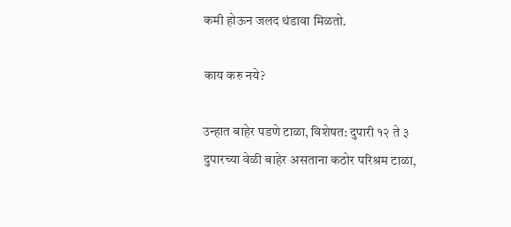कमी होऊन जलद थंडावा मिळतो.

काय करु नये?

उन्हात बाहेर पडणे टाळा, विशेषत: दुपारी १२ ते ३ दुपारच्या वेळी बाहेर असताना कठोर परिश्रम टाळा,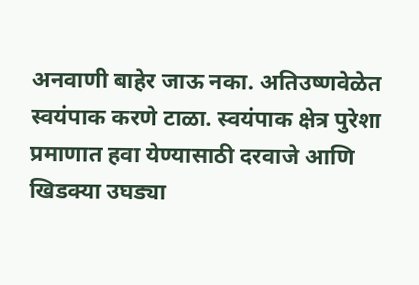अनवाणी बाहेर जाऊ नका. अतिउष्णवेळेत स्वयंपाक करणे टाळा. स्वयंपाक क्षेत्र पुरेशा प्रमाणात हवा येण्यासाठी दरवाजे आणि खिडक्या उघड्या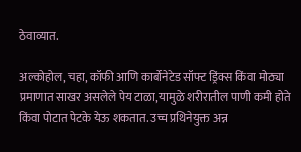ठेवाव्यात.

अल्कोहोल, चहा, कॉफी आणि कार्बोनेटेड सॉफ्ट ड्रिंक्स किंवा मोठ्या प्रमाणात साखर असलेले पेय टाळा, यामुळे शरीरातील पाणी कमी होते किंवा पोटात पेटके येऊ शकतात. उच्च प्रथिनेयुक्त अन्न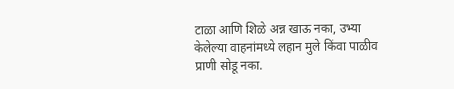टाळा आणि शिळे अन्न खाऊ नका, उभ्या केलेल्या वाहनांमध्ये लहान मुले किंवा पाळीव प्राणी सोडू नका.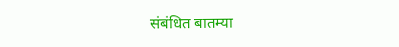संबंधित बातम्या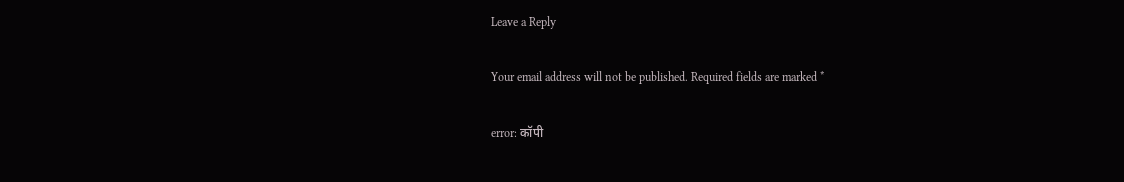Leave a Reply

Your email address will not be published. Required fields are marked *

error: कॉपी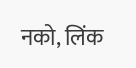नको, लिंक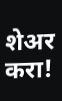शेअर करा!